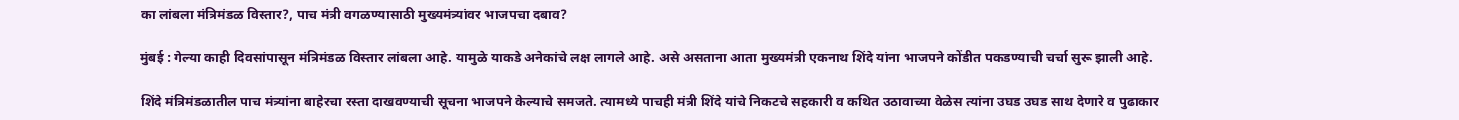का लांबला मंत्रिमंडळ विस्तार?, पाच मंत्री वगळण्यासाठी मुख्यमंत्र्यांवर भाजपचा दबाव?

मुंबई : गेल्या काही दिवसांपासून मंत्रिमंडळ विस्तार लांबला आहे. यामुळे याकडे अनेकांचे लक्ष लागले आहे. असे असताना आता मुख्यमंत्री एकनाथ शिंदे यांना भाजपने कोंडीत पकडण्याची चर्चा सुरू झाली आहे.

शिंदे मंत्रिमंडळातील पाच मंत्र्यांना बाहेरचा रस्ता दाखवण्याची सूचना भाजपने केल्याचे समजते. त्यामध्ये पाचही मंत्री शिंदे यांचे निकटचे सहकारी व कथित उठावाच्या वेळेस त्यांना उघड उघड साथ देणारे व पुढाकार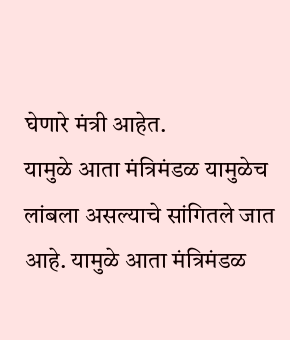घेणारे मंत्री आहेत.
यामुळे आता मंत्रिमंडळ यामुळेच लांबला असल्याचे सांगितले जात आहे. यामुळे आता मंत्रिमंडळ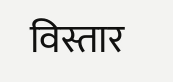विस्तार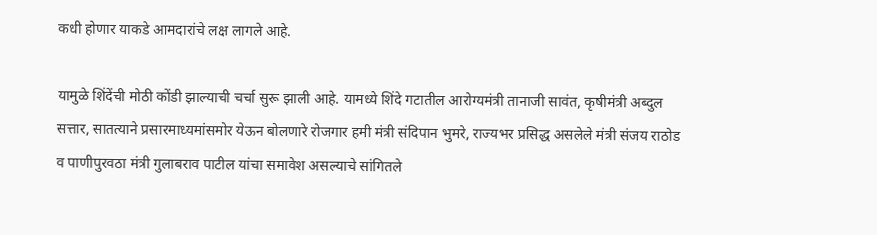कधी होणार याकडे आमदारांचे लक्ष लागले आहे.

यामुळे शिंदेंची मोठी कोंडी झाल्याची चर्चा सुरू झाली आहे. यामध्ये शिंदे गटातील आरोग्यमंत्री तानाजी सावंत, कृषीमंत्री अब्दुल सत्तार, सातत्याने प्रसारमाध्यमांसमोर येऊन बोलणारे रोजगार हमी मंत्री संदिपान भुमरे, राज्यभर प्रसिद्ध असलेले मंत्री संजय राठोड व पाणीपुरवठा मंत्री गुलाबराव पाटील यांचा समावेश असल्याचे सांगितले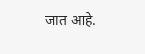जात आहे.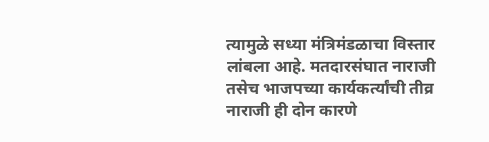त्यामुळे सध्या मंत्रिमंडळाचा विस्तार लांबला आहे. मतदारसंघात नाराजी तसेच भाजपच्या कार्यकर्त्यांची तीव्र नाराजी ही दोन कारणे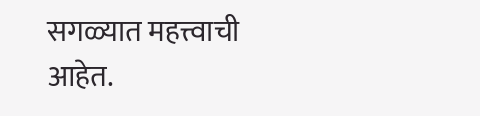सगळ्यात महत्त्वाची आहेत.